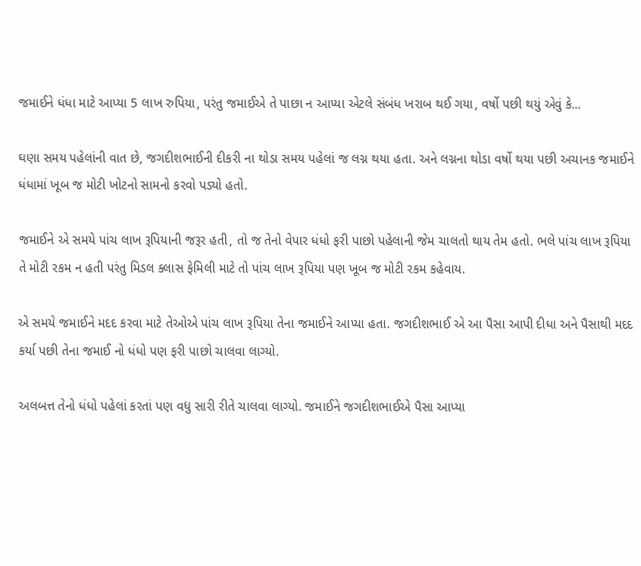જમાઈને ધંધા માટે આપ્યા 5 લાખ રુપિયા, પરંતુ જમાઈએ તે પાછા ન આપ્યા એટલે સંબંધ ખરાબ થઈ ગયા, વર્ષો પછી થયું એવું કે...

ઘણા સમય પહેલાંની વાત છે, જગદીશભાઈની દીકરી ના થોડા સમય પહેલાં જ લગ્ન થયા હતા. અને લગ્નના થોડા વર્ષો થયા પછી અચાનક જમાઈને ધંધામાં ખૂબ જ મોટી ખોટનો સામનો કરવો પડ્યો હતો.

જમાઈને એ સમયે પાંચ લાખ રૂપિયાની જરૂર હતી, તો જ તેનો વેપાર ધંધો ફરી પાછો પહેલાની જેમ ચાલતો થાય તેમ હતો. ભલે પાંચ લાખ રૂપિયા તે મોટી રકમ ન હતી પરંતુ મિડલ ક્લાસ ફેમિલી માટે તો પાંચ લાખ રૂપિયા પણ ખૂબ જ મોટી રકમ કહેવાય.

એ સમયે જમાઈને મદદ કરવા માટે તેઓએ પાંચ લાખ રૂપિયા તેના જમાઈને આપ્યા હતા. જગદીશભાઈ એ આ પૈસા આપી દીધા અને પૈસાથી મદદ કર્યા પછી તેના જમાઈ નો ધંધો પણ ફરી પાછો ચાલવા લાગ્યો.

અલબત્ત તેનો ધંધો પહેલાં કરતાં પણ વધુ સારી રીતે ચાલવા લાગ્યો. જમાઈને જગદીશભાઈએ પૈસા આપ્યા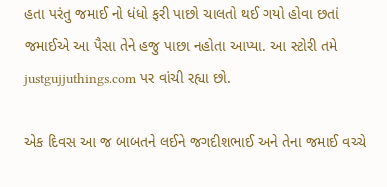હતા પરંતુ જમાઈ નો ધંધો ફરી પાછો ચાલતો થઈ ગયો હોવા છતાં જમાઈએ આ પૈસા તેને હજુ પાછા નહોતા આપ્યા. આ સ્ટોરી તમે justgujjuthings.com પર વાંચી રહ્યા છો.

એક દિવસ આ જ બાબતને લઈને જગદીશભાઈ અને તેના જમાઈ વચ્ચે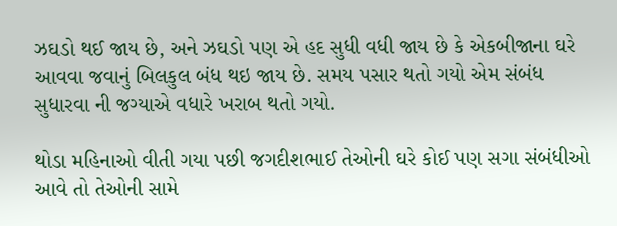ઝઘડો થઈ જાય છે, અને ઝઘડો પણ એ હદ સુધી વધી જાય છે કે એકબીજાના ઘરે આવવા જવાનું બિલકુલ બંધ થઇ જાય છે. સમય પસાર થતો ગયો એમ સંબંધ સુધારવા ની જગ્યાએ વધારે ખરાબ થતો ગયો.

થોડા મહિનાઓ વીતી ગયા પછી જગદીશભાઈ તેઓની ઘરે કોઈ પણ સગા સંબંધીઓ આવે તો તેઓની સામે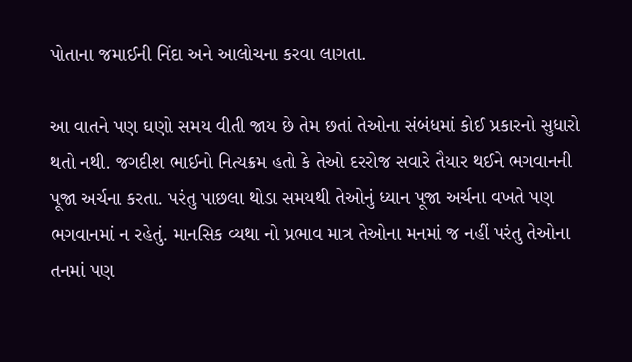પોતાના જમાઈની નિંદા અને આલોચના કરવા લાગતા.

આ વાતને પણ ઘણો સમય વીતી જાય છે તેમ છતાં તેઓના સંબંધમાં કોઈ પ્રકારનો સુધારો થતો નથી. જગદીશ ભાઈનો નિત્યક્રમ હતો કે તેઓ દરરોજ સવારે તૈયાર થઈને ભગવાનની પૂજા અર્ચના કરતા. પરંતુ પાછલા થોડા સમયથી તેઓનું ધ્યાન પૂજા અર્ચના વખતે પણ ભગવાનમાં ન રહેતું. માનસિક વ્યથા નો પ્રભાવ માત્ર તેઓના મનમાં જ નહીં પરંતુ તેઓના તનમાં પણ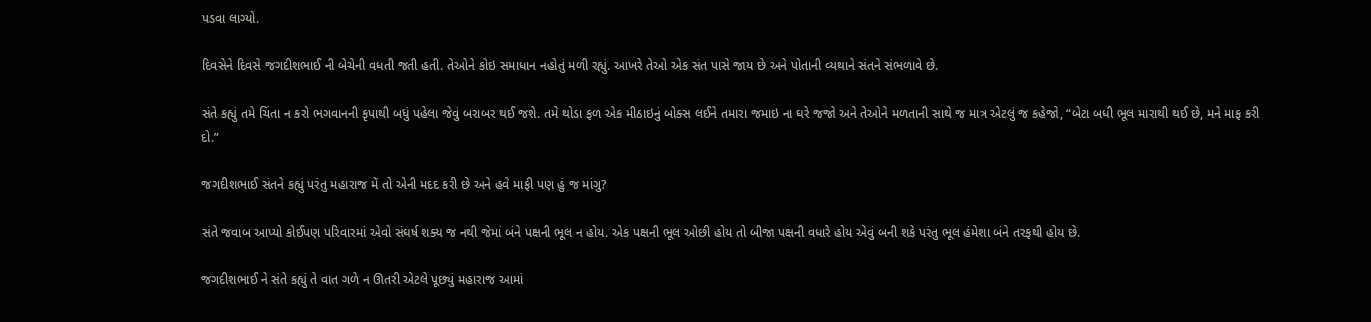પડવા લાગ્યો.

દિવસેને દિવસે જગદીશભાઈ ની બેચેની વધતી જતી હતી. તેઓને કોઇ સમાધાન નહોતું મળી રહ્યું. આખરે તેઓ એક સંત પાસે જાય છે અને પોતાની વ્યથાને સંતને સંભળાવે છે.

સંતે કહ્યું તમે ચિંતા ન કરો ભગવાનની કૃપાથી બધું પહેલા જેવું બરાબર થઈ જશે. તમે થોડા ફળ એક મીઠાઇનું બોક્સ લઈને તમારા જમાઇ ના ઘરે જજો અને તેઓને મળતાની સાથે જ માત્ર એટલું જ કહેજો, “બેટા બધી ભૂલ મારાથી થઈ છે, મને માફ કરી દો.”

જગદીશભાઈ સંતને કહ્યું પરંતુ મહારાજ મેં તો એની મદદ કરી છે અને હવે માફી પણ હું જ માંગુ?

સંતે જવાબ આપ્યો કોઈપણ પરિવારમાં એવો સંઘર્ષ શક્ય જ નથી જેમાં બંને પક્ષની ભૂલ ન હોય. એક પક્ષની ભૂલ ઓછી હોય તો બીજા પક્ષની વધારે હોય એવું બની શકે પરંતુ ભૂલ હંમેશા બંને તરફથી હોય છે.

જગદીશભાઈ ને સંતે કહ્યું તે વાત ગળે ન ઊતરી એટલે પૂછ્યું મહારાજ આમાં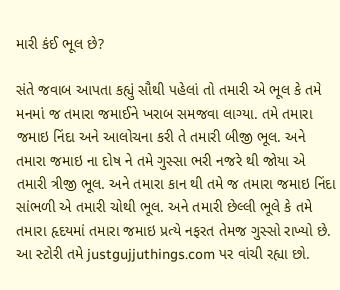મારી કંઈ ભૂલ છે?

સંતે જવાબ આપતા કહ્યું સૌથી પહેલાં તો તમારી એ ભૂલ કે તમે મનમાં જ તમારા જમાઈને ખરાબ સમજવા લાગ્યા. તમે તમારા જમાઇ નિંદા અને આલોચના કરી તે તમારી બીજી ભૂલ. અને તમારા જમાઇ ના દોષ ને તમે ગુસ્સા ભરી નજરે થી જોયા એ તમારી ત્રીજી ભૂલ. અને તમારા કાન થી તમે જ તમારા જમાઇ નિંદા સાંભળી એ તમારી ચોથી ભૂલ. અને તમારી છેલ્લી ભૂલે કે તમે તમારા હૃદયમાં તમારા જમાઇ પ્રત્યે નફરત તેમજ ગુસ્સો રાખ્યો છે. આ સ્ટોરી તમે justgujjuthings.com પર વાંચી રહ્યા છો.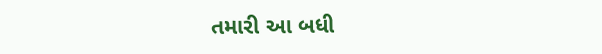તમારી આ બધી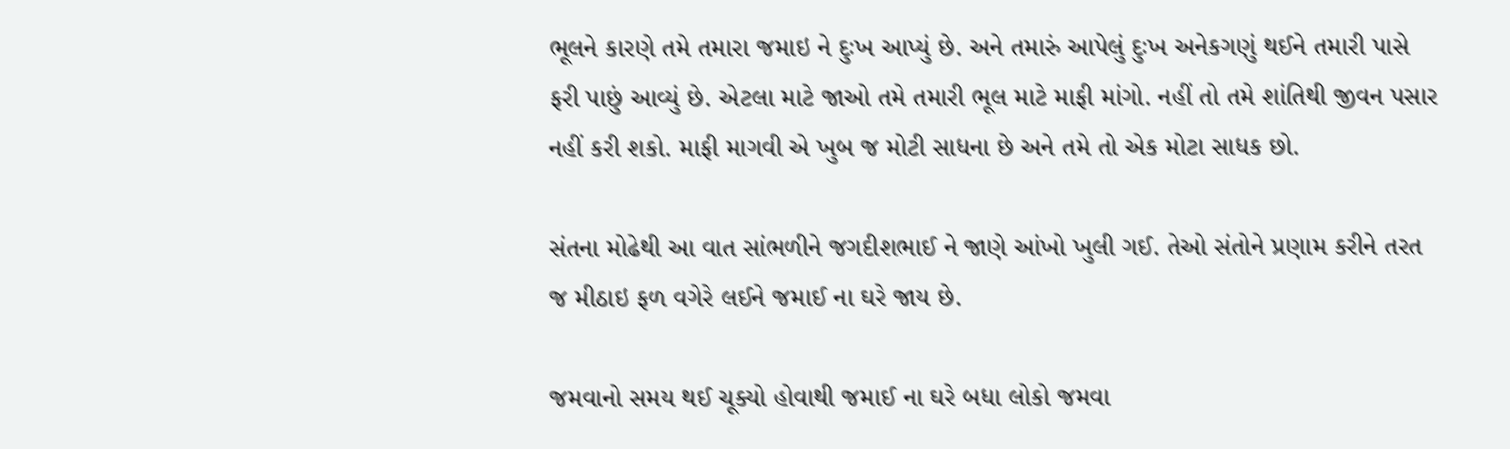ભૂલને કારણે તમે તમારા જમાઇ ને દુઃખ આપ્યું છે. અને તમારું આપેલું દુઃખ અનેકગણું થઈને તમારી પાસે ફરી પાછું આવ્યું છે. એટલા માટે જાઓ તમે તમારી ભૂલ માટે માફી માંગો. નહીં તો તમે શાંતિથી જીવન પસાર નહીં કરી શકો. માફી માગવી એ ખુબ જ મોટી સાધના છે અને તમે તો એક મોટા સાધક છો.

સંતના મોઢેથી આ વાત સાંભળીને જગદીશભાઈ ને જાણે આંખો ખુલી ગઈ. તેઓ સંતોને પ્રણામ કરીને તરત જ મીઠાઇ ફળ વગેરે લઈને જમાઈ ના ઘરે જાય છે.

જમવાનો સમય થઈ ચૂક્યો હોવાથી જમાઈ ના ઘરે બધા લોકો જમવા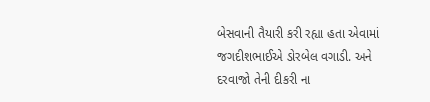બેસવાની તૈયારી કરી રહ્યા હતા એવામાં જગદીશભાઈએ ડોરબેલ વગાડી. અને દરવાજો તેની દીકરી ના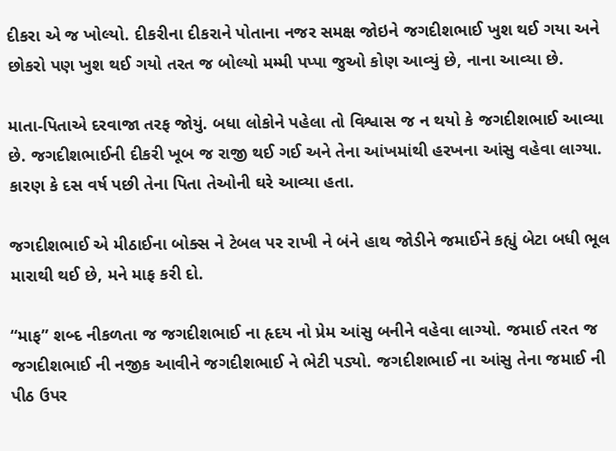દીકરા એ જ ખોલ્યો. દીકરીના દીકરાને પોતાના નજર સમક્ષ જોઇને જગદીશભાઈ ખુશ થઈ ગયા અને છોકરો પણ ખુશ થઈ ગયો તરત જ બોલ્યો મમ્મી પપ્પા જુઓ કોણ આવ્યું છે, નાના આવ્યા છે.

માતા-પિતાએ દરવાજા તરફ જોયું. બધા લોકોને પહેલા તો વિશ્વાસ જ ન થયો કે જગદીશભાઈ આવ્યા છે. જગદીશભાઈની દીકરી ખૂબ જ રાજી થઈ ગઈ અને તેના આંખમાંથી હરખના આંસુ વહેવા લાગ્યા. કારણ કે દસ વર્ષ પછી તેના પિતા તેઓની ઘરે આવ્યા હતા.

જગદીશભાઈ એ મીઠાઈના બોક્સ ને ટેબલ પર રાખી ને બંને હાથ જોડીને જમાઈને કહ્યું બેટા બધી ભૂલ મારાથી થઈ છે, મને માફ કરી દો.

“માફ” શબ્દ નીકળતા જ જગદીશભાઈ ના હૃદય નો પ્રેમ આંસુ બનીને વહેવા લાગ્યો. જમાઈ તરત જ જગદીશભાઈ ની નજીક આવીને જગદીશભાઈ ને ભેટી પડ્યો. જગદીશભાઈ ના આંસુ તેના જમાઈ ની પીઠ ઉપર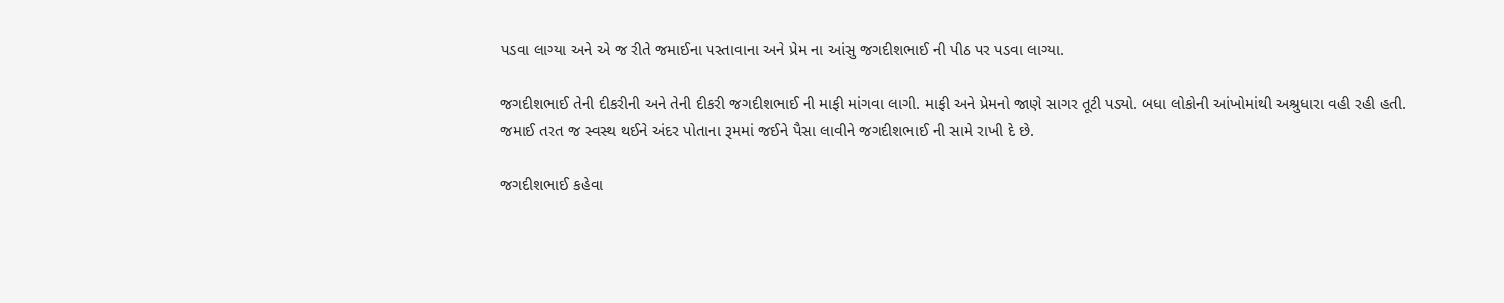પડવા લાગ્યા અને એ જ રીતે જમાઈના પસ્તાવાના અને પ્રેમ ના આંસુ જગદીશભાઈ ની પીઠ પર પડવા લાગ્યા.

જગદીશભાઈ તેની દીકરીની અને તેની દીકરી જગદીશભાઈ ની માફી માંગવા લાગી. માફી અને પ્રેમનો જાણે સાગર તૂટી પડ્યો. બધા લોકોની આંખોમાંથી અશ્રુધારા વહી રહી હતી. જમાઈ તરત જ સ્વસ્થ થઈને અંદર પોતાના રૂમમાં જઈને પૈસા લાવીને જગદીશભાઈ ની સામે રાખી દે છે.

જગદીશભાઈ કહેવા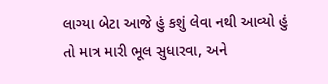લાગ્યા બેટા આજે હું કશું લેવા નથી આવ્યો હું તો માત્ર મારી ભૂલ સુધારવા, અને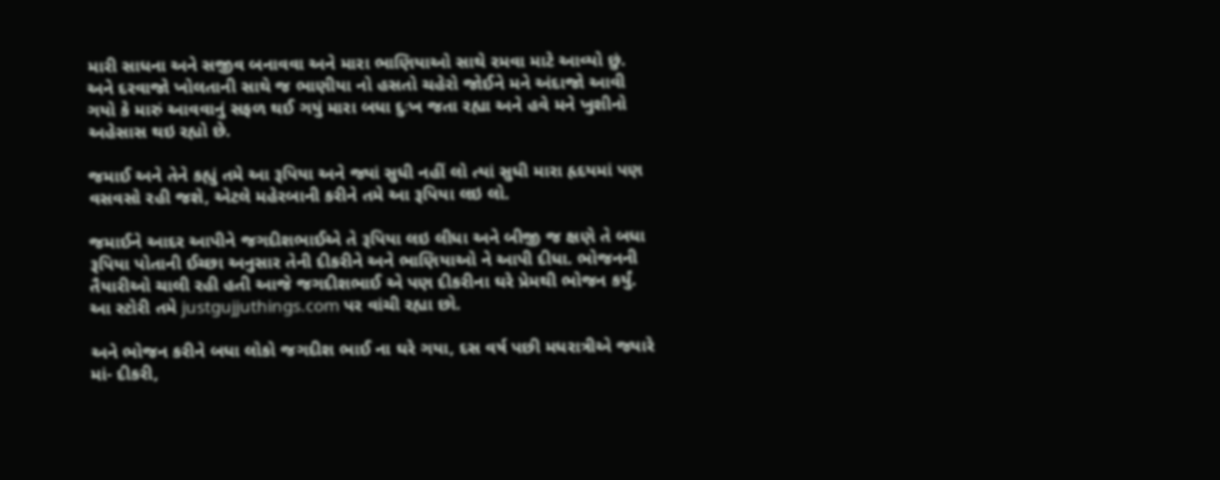મારી સાધના અને સજીવ બનાવવા અને મારા ભાણિયાઓ સાથે રમવા માટે આવ્યો છું. અને દરવાજો ખોલતાની સાથે જ ભાણીયા નો હસતો ચહેરો જોઈને મને અંદાજો આવી ગયો કે મારું આવવાનું સફળ થઈ ગયું મારા બધા દુઃખ જતા રહ્યા અને હવે મને ખુશીનો અહેસાસ થઇ રહ્યો છે.

જમાઈ અને તેને કહ્યું તમે આ રૂપિયા અને જ્યાં સુધી નહીં લો ત્યાં સુધી મારા હૃદયમાં પણ વસવસો રહી જશે, એટલે મહેરબાની કરીને તમે આ રૂપિયા લઇ લો.

જમાઈને આદર આપીને જગદીશભાઈએ તે રૂપિયા લઇ લીધા અને બીજી જ ક્ષણે તે બધા રૂપિયા પોતાની ઈચ્છા અનુસાર તેની દીકરીને અને ભાણિયાઓ ને આપી દીધા. ભોજનની તૈયારીઓ ચાલી રહી હતી આજે જગદીશભાઈ એ પણ દીકરીના ઘરે પ્રેમથી ભોજન કર્યું. આ સ્ટોરી તમે justgujjuthings.com પર વાંચી રહ્યા છો.

અને ભોજન કરીને બધા લોકો જગદીશ ભાઈ ના ઘરે ગયા, દસ વર્ષ પછી મધરાત્રીએ જ્યારે માં- દીકરી,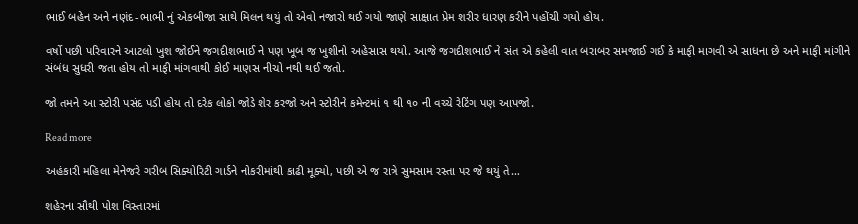ભાઈ બહેન અને નણંદ-ભાભી નું એકબીજા સાથે મિલન થયું તો એવો નજારો થઈ ગયો જાણે સાક્ષાત પ્રેમ શરીર ધારણ કરીને પહોંચી ગયો હોય.

વર્ષો પછી પરિવારને આટલો ખુશ જોઈને જગદીશભાઈ ને પણ ખૂબ જ ખુશીનો અહેસાસ થયો. આજે જગદીશભાઈ ને સંત એ કહેલી વાત બરાબર સમજાઈ ગઈ કે માફી માગવી એ સાધના છે અને માફી માંગીને સંબંધ સુધરી જતા હોય તો માફી માંગવાથી કોઈ માણસ નીચો નથી થઈ જતો.

જો તમને આ સ્ટોરી પસંદ પડી હોય તો દરેક લોકો જોડે શેર કરજો અને સ્ટોરીને કમેન્ટમાં ૧ થી ૧૦ ની વચ્ચે રેટિંગ પણ આપજો.

Read more

અહંકારી મહિલા મેનેજરે ગરીબ સિક્યોરિટી ગાર્ડને નોકરીમાંથી કાઢી મૂક્યો, પછી એ જ રાત્રે સુમસામ રસ્તા પર જે થયું તે…

શહેરના સૌથી પોશ વિસ્તારમાં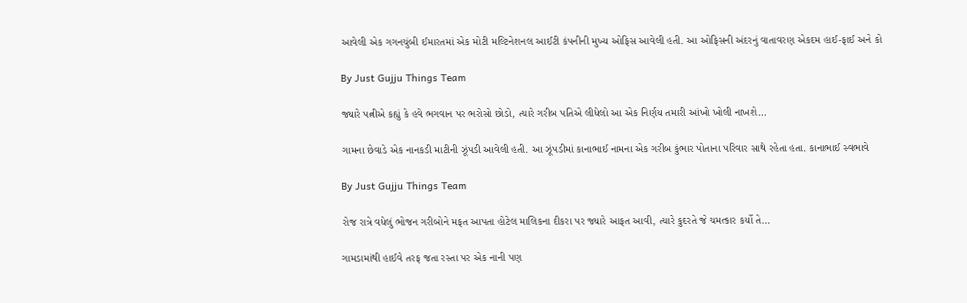આવેલી એક ગગનચુંબી ઈમારતમાં એક મોટી મલ્ટિનેશનલ આઈટી કંપનીની મુખ્ય ઓફિસ આવેલી હતી. આ ઓફિસની અંદરનું વાતાવરણ એકદમ હાઈ-ફાઈ અને કો

By Just Gujju Things Team

જ્યારે પત્નીએ કહ્યું કે હવે ભગવાન પર ભરોસો છોડો, ત્યારે ગરીબ પતિએ લીધેલો આ એક નિર્ણય તમારી આંખો ખોલી નાખશે…

ગામના છેવાડે એક નાનકડી માટીની ઝૂંપડી આવેલી હતી. આ ઝૂંપડીમાં કાનાભાઈ નામના એક ગરીબ કુંભાર પોતાના પરિવાર સાથે રહેતા હતા. કાનાભાઈ સ્વભાવે

By Just Gujju Things Team

રોજ રાત્રે વધેલું ભોજન ગરીબોને મફત આપતા હોટેલ માલિકના દીકરા પર જ્યારે આફત આવી, ત્યારે કુદરતે જે ચમત્કાર કર્યો તે…

ગામડામાંથી હાઈવે તરફ જતા રસ્તા પર એક નાની પણ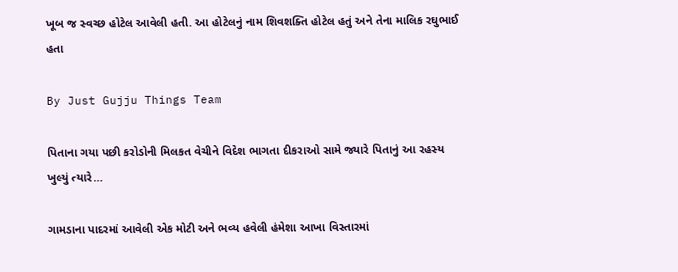ખૂબ જ સ્વચ્છ હોટેલ આવેલી હતી. આ હોટેલનું નામ શિવશક્તિ હોટેલ હતું અને તેના માલિક રઘુભાઈ હતા

By Just Gujju Things Team

પિતાના ગયા પછી કરોડોની મિલકત વેચીને વિદેશ ભાગતા દીકરાઓ સામે જ્યારે પિતાનું આ રહસ્ય ખુલ્યું ત્યારે…

ગામડાના પાદરમાં આવેલી એક મોટી અને ભવ્ય હવેલી હંમેશા આખા વિસ્તારમાં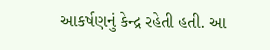આકર્ષણનું કેન્દ્ર રહેતી હતી. આ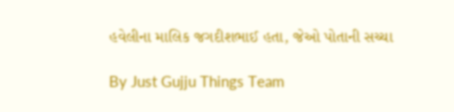હવેલીના માલિક જગદીશભાઈ હતા, જેઓ પોતાની સચ્ચા

By Just Gujju Things Team